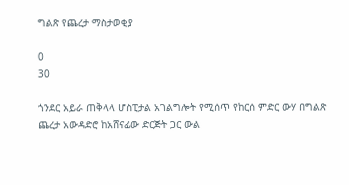ግልጽ የጨረታ ማስታወቂያ

0
30

ጎንደር አይራ ጠቅላላ ሆስፒታል አገልግሎት የሚሰጥ የከርሰ ምድር ውሃ በግልጽ ጨረታ አውዳድሮ ከአሸናፊው ድርጅት ጋር ውል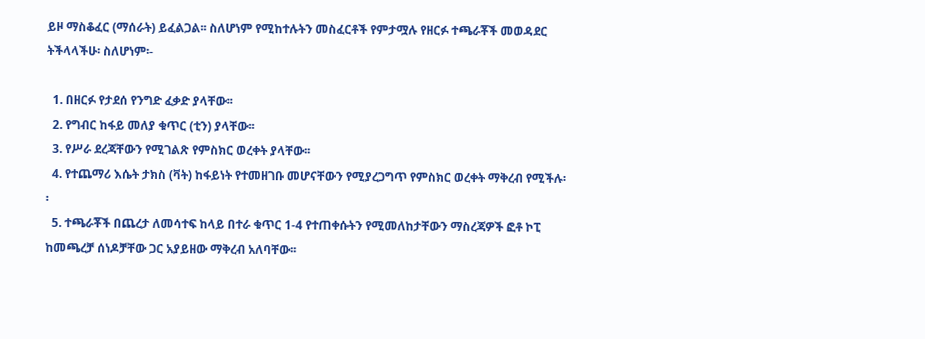ይዞ ማስቆፈር (ማሰራት) ይፈልጋል፡፡ ስለሆነም የሚከተሉትን መስፈርቶች የምታሟሉ የዘርፉ ተጫራቾች መወዳደር  ትችላላችሁ፡ ስለሆነም፡-

  1. በዘርፉ የታደሰ የንግድ ፈቃድ ያላቸው፡፡
  2. የግብር ከፋይ መለያ ቁጥር (ቲን) ያላቸው፡፡
  3. የሥራ ደረጃቸውን የሚገልጽ የምስክር ወረቀት ያላቸው፡፡
  4. የተጨማሪ እሴት ታክስ (ቫት) ከፋይነት የተመዘገቡ መሆናቸውን የሚያረጋግጥ የምስክር ወረቀት ማቅረብ የሚችሉ፡፡
  5. ተጫራቾች በጨረታ ለመሳተፍ ከላይ በተራ ቁጥር 1-4 የተጠቀሱትን የሚመለከታቸውን ማስረጃዎች ፎቶ ኮፒ ከመጫረቻ ሰነዶቻቸው ጋር አያይዘው ማቅረብ አለባቸው፡፡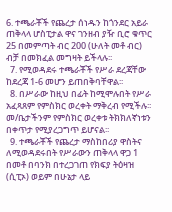6. ተጫራቾች የጨረታ ሰነዱን ከጎንደር አይራ ጠቅላላ ሆስፒታል ዋና ገንዘብ ያዥ ቢሮ ቁጥር 25 በመምጣት ብር 200 (ሁለት መቶ ብር) ብቻ በመክፈል መግዛት ይችላሉ፡፡
  7. የሚወዳደሩ ተጫራቾች የሥራ ደረጃቸው ከደረጃ 1-6 መሆን ይጠበቅባቸዋል፡፡
  8. በሥራው ከዚህ በፊት ከሚሞሉበት የሥራ አፈጻጸም የምስክር ወረቀት ማቅረብ የሚችሉ፡፡ መ/ቤታችንም የምስክር ወረቀቱ ትክክለኛነቱን በቀጥታ የሚያረጋግጥ ይሆናል፡፡
  9. ተጫራቾች የጨረታ ማስከበሪያ ዋስትና ለሚወዳደሩበት የሥራውን ጠቅላላ ዋጋ 1 በመቶ በባንክ በተረጋገጠ የክፍያ ትዕዛዝ (ሲፒኦ) ወይም በሁኔታ ላይ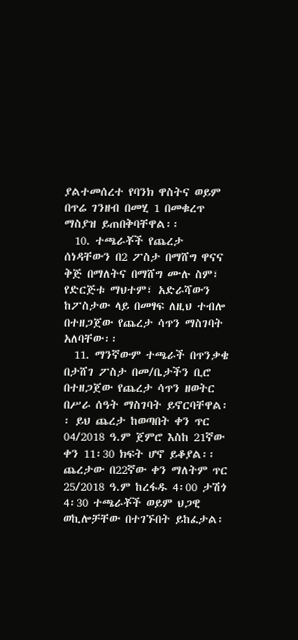ያልተመሰረተ የባንክ ዋስትና ወይም በጥሬ ገንዘብ በመሂ 1 በመቁረጥ ማስያዝ ይጠበቅባቸዋል፡፡
  10. ተጫራቾች የጨረታ ሰነዳቸውን በ2 ፖስታ በማሸግ ዋናና ቅጅ በማለትና በማሸግ ሙሉ ስም፣ የድርጅቱ ማህተም፣ አድራሻውን ከፖስታው ላይ በመፃፍ ለዚህ ተብሎ በተዘጋጀው የጨረታ ሳጥን ማስገባት አለባቸው፡፡
  11. ማንኛውም ተጫራች በጥንቃቄ በታሸገ ፖስታ በመ/ቤታችን ቢሮ በተዘጋጀው የጨረታ ሳጥን ዘወትር በሥራ ሰዓት ማስገባት ይኖርባቸዋል፡፡ ይህ ጨረታ ከወጣበት ቀን ጥር 04/2018 ዓ.ም ጀምሮ እስከ 21ኛው ቀን 11፡30 ክፍት ሆኖ ይቆያል፡፡ጨረታው በ22ኛው ቀን ማለትም ጥር 25/2018 ዓ.ም ከረፋዱ 4፡00 ታሽጎ 4፡30 ተጫራቾች ወይም ህጋዊ ወኪሎቻቸው በተገኙበት ይከፈታል፡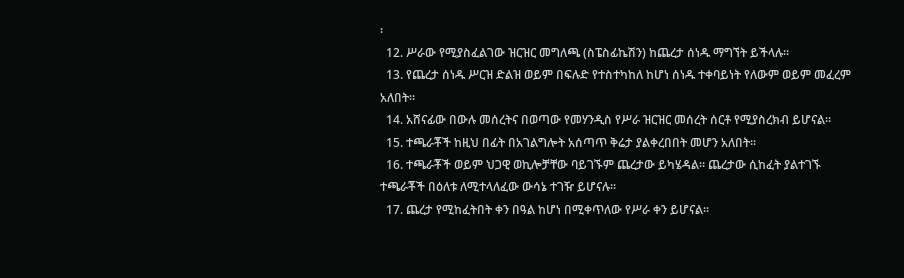፡
  12. ሥራው የሚያስፈልገው ዝርዝር መግለጫ (ስፔስፊኬሽን) ከጨረታ ሰነዱ ማግኘት ይችላሉ፡፡
  13. የጨረታ ሰነዱ ሥርዝ ድልዝ ወይም በፍሉድ የተስተካከለ ከሆነ ሰነዱ ተቀባይነት የለውም ወይም መፈረም አለበት፡፡
  14. አሸናፊው በውሉ መሰረትና በወጣው የመሃንዲስ የሥራ ዝርዝር መሰረት ሰርቶ የሚያስረክብ ይሆናል፡፡
  15. ተጫራቾች ከዚህ በፊት በአገልግሎት አሰጣጥ ቅሬታ ያልቀረበበት መሆን አለበት፡፡
  16. ተጫራቾች ወይም ህጋዊ ወኪሎቻቸው ባይገኙም ጨረታው ይካሄዳል፡፡ ጨረታው ሲከፈት ያልተገኙ ተጫራቾች በዕለቱ ለሚተላለፈው ውሳኔ ተገዥ ይሆናሉ፡፡
  17. ጨረታ የሚከፈትበት ቀን በዓል ከሆነ በሚቀጥለው የሥራ ቀን ይሆናል፡፡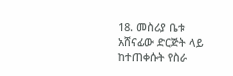18. መስሪያ ቤቱ አሸናፊው ድርጅት ላይ ከተጠቀሱት የስራ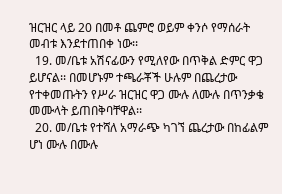ዝርዝር ላይ 20 በመቶ ጨምሮ ወይም ቀንሶ የማሰራት መብቱ እንደተጠበቀ ነው፡፡
  19. መ/ቤቱ አሽናፊውን የሚለየው በጥቅል ድምር ዋጋ ይሆናል፡፡ በመሆኑም ተጫራቾች ሁሉም በጨረታው የተቀመጡትን የሥራ ዝርዝር ዋጋ ሙሉ ለሙሉ በጥንቃቄ መሙላት ይጠበቅባቸዋል፡፡
  20. መ/ቤቱ የተሻለ አማራጭ ካገኘ ጨረታው በከፊልም ሆነ ሙሉ በሙሉ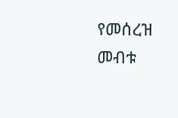የመሰረዝ መብቱ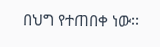በህግ የተጠበቀ ነው፡፡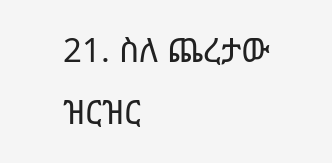21. ስለ ጨረታው ዝርዝር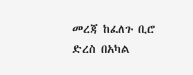መረጃ ከፈለጉ ቢሮ ድረስ በአካል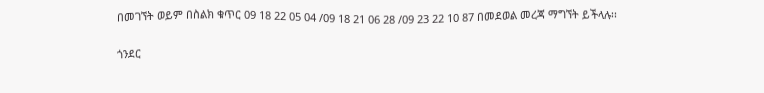በመገኘት ወይም በስልክ ቁጥር 09 18 22 05 04 /09 18 21 06 28 /09 23 22 10 87 በመደወል መረጃ ማግኘት ይችላሉ፡፡

ጎንደር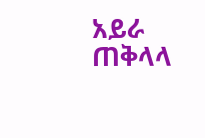አይራ ጠቅላላ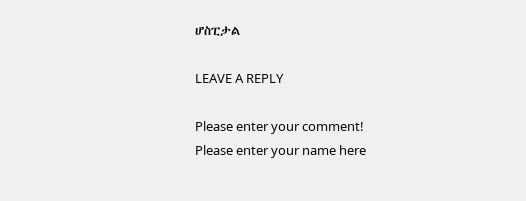ሆስፒታል

LEAVE A REPLY

Please enter your comment!
Please enter your name here